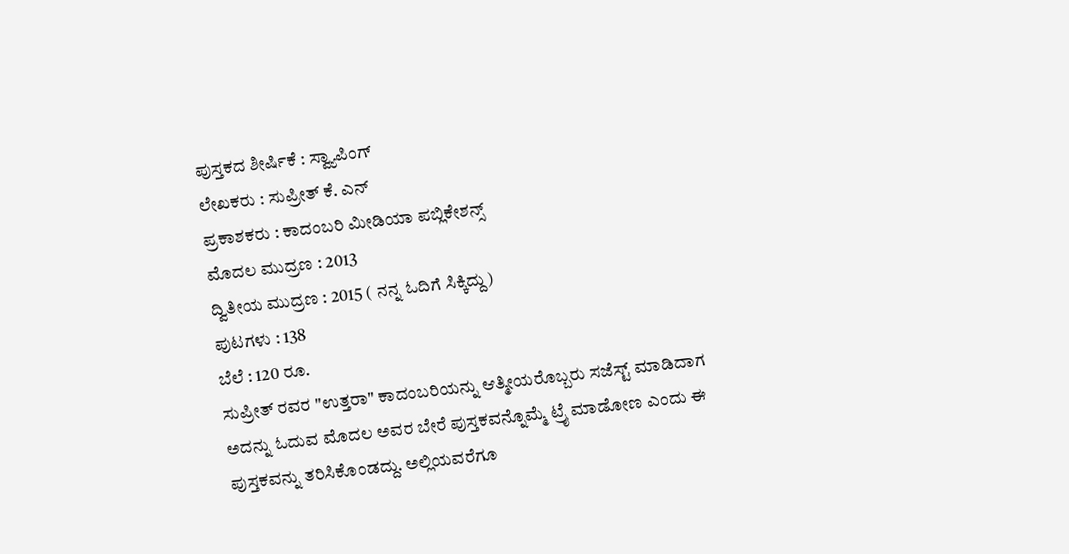ಪುಸ್ತಕದ ಶೀರ್ಷಿಕೆ : ಸ್ವ್ಯಾಪಿಂಗ್
ಲೇಖಕರು : ಸುಪ್ರೀತ್ ಕೆ. ಎನ್
ಪ್ರಕಾಶಕರು : ಕಾದಂಬರಿ ಮೀಡಿಯಾ ಪಬ್ಲಿಕೇಶನ್ಸ್
ಮೊದಲ ಮುದ್ರಣ : 2013
ದ್ವಿತೀಯ ಮುದ್ರಣ : 2015 ( ನನ್ನ ಓದಿಗೆ ಸಿಕ್ಕಿದ್ದು)
ಪುಟಗಳು : 138
ಬೆಲೆ : 120 ರೂ.
ಸುಪ್ರೀತ್ ರವರ "ಉತ್ತರಾ" ಕಾದಂಬರಿಯನ್ನು ಆತ್ಮೀಯರೊಬ್ಬರು ಸಜೆಸ್ಟ್ ಮಾಡಿದಾಗ ಅದನ್ನು ಓದುವ ಮೊದಲ ಅವರ ಬೇರೆ ಪುಸ್ತಕವನ್ನೊಮ್ಮೆ ಟ್ರೈ ಮಾಡೋಣ ಎಂದು ಈ ಪುಸ್ತಕವನ್ನು ತರಿಸಿಕೊಂಡದ್ದು. ಅಲ್ಲಿಯವರೆಗೂ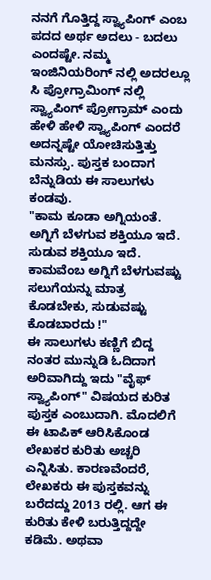ನನಗೆ ಗೊತ್ತಿದ್ದ ಸ್ವ್ಯಾಪಿಂಗ್ ಎಂಬ ಪದದ ಅರ್ಥ ಅದಲು - ಬದಲು ಎಂದಷ್ಟೇ. ನಮ್ಮ ಇಂಜಿನಿಯರಿಂಗ್ ನಲ್ಲಿ ಅದರಲ್ಲೂ ಸಿ ಪ್ರೋಗ್ರಾಮಿಂಗ್ ನಲ್ಲಿ ಸ್ವ್ಯಾಪಿಂಗ್ ಪ್ರೋಗ್ರಾಮ್ ಎಂದು ಹೇಳಿ ಹೇಳಿ ಸ್ವ್ಯಾಪಿಂಗ್ ಎಂದರೆ ಅದನ್ನಷ್ಟೇ ಯೋಚಿಸುತ್ತಿತ್ತು ಮನಸ್ಸು. ಪುಸ್ತಕ ಬಂದಾಗ ಬೆನ್ನುಡಿಯ ಈ ಸಾಲುಗಳು ಕಂಡವು.
"ಕಾಮ ಕೂಡಾ ಅಗ್ನಿಯಂತೆ. ಅಗ್ನಿಗೆ ಬೆಳಗುವ ಶಕ್ತಿಯೂ ಇದೆ. ಸುಡುವ ಶಕ್ತಿಯೂ ಇದೆ. ಕಾಮವೆಂಬ ಅಗ್ನಿಗೆ ಬೆಳಗುವಷ್ಟು ಸಲುಗೆಯನ್ನು ಮಾತ್ರ ಕೊಡಬೇಕು, ಸುಡುವಷ್ಟು ಕೊಡಬಾರದು !"
ಈ ಸಾಲುಗಳು ಕಣ್ಣಿಗೆ ಬಿದ್ದ ನಂತರ ಮುನ್ನುಡಿ ಓದಿದಾಗ ಅರಿವಾಗಿದ್ದು ಇದು "ವೈಫ್ ಸ್ವ್ಯಾಪಿಂಗ್" ವಿಷಯದ ಕುರಿತ ಪುಸ್ತಕ ಎಂಬುದಾಗಿ. ಮೊದಲಿಗೆ ಈ ಟಾಪಿಕ್ ಆರಿಸಿಕೊಂಡ ಲೇಖಕರ ಕುರಿತು ಅಚ್ಚರಿ ಎನ್ನಿಸಿತು. ಕಾರಣವೆಂದರೆ, ಲೇಖಕರು ಈ ಪುಸ್ತಕವನ್ನು ಬರೆದದ್ದು 2013 ರಲ್ಲಿ. ಆಗ ಈ ಕುರಿತು ಕೇಳಿ ಬರುತ್ತಿದ್ದದ್ದೇ ಕಡಿಮೆ. ಅಥವಾ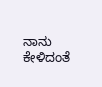ನಾನು ಕೇಳಿದಂತೆ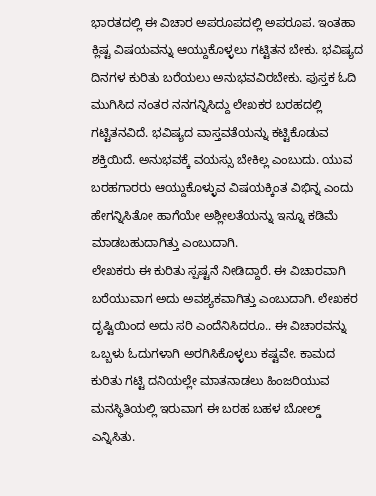ಭಾರತದಲ್ಲಿ ಈ ವಿಚಾರ ಅಪರೂಪದಲ್ಲಿ ಅಪರೂಪ. ಇಂತಹಾ ಕ್ಲಿಷ್ಟ ವಿಷಯವನ್ನು ಆಯ್ದುಕೊಳ್ಳಲು ಗಟ್ಟಿತನ ಬೇಕು. ಭವಿಷ್ಯದ ದಿನಗಳ ಕುರಿತು ಬರೆಯಲು ಅನುಭವವಿರಬೇಕು. ಪುಸ್ತಕ ಓದಿ ಮುಗಿಸಿದ ನಂತರ ನನಗನ್ನಿಸಿದ್ದು ಲೇಖಕರ ಬರಹದಲ್ಲಿ ಗಟ್ಟಿತನವಿದೆ. ಭವಿಷ್ಯದ ವಾಸ್ತವತೆಯನ್ನು ಕಟ್ಟಿಕೊಡುವ ಶಕ್ತಿಯಿದೆ. ಅನುಭವಕ್ಕೆ ವಯಸ್ಸು ಬೇಕಿಲ್ಲ ಎಂಬುದು. ಯುವ ಬರಹಗಾರರು ಆಯ್ದುಕೊಳ್ಳುವ ವಿಷಯಕ್ಕಿಂತ ವಿಭಿನ್ನ ಎಂದು ಹೇಗನ್ನಿಸಿತೋ ಹಾಗೆಯೇ ಅಶ್ಲೀಲತೆಯನ್ನು ಇನ್ನೂ ಕಡಿಮೆ ಮಾಡಬಹುದಾಗಿತ್ತು ಎಂಬುದಾಗಿ.
ಲೇಖಕರು ಈ ಕುರಿತು ಸ್ಪಷ್ಟನೆ ನೀಡಿದ್ದಾರೆ. ಈ ವಿಚಾರವಾಗಿ ಬರೆಯುವಾಗ ಅದು ಅವಶ್ಯಕವಾಗಿತ್ತು ಎಂಬುದಾಗಿ. ಲೇಖಕರ ದೃಷ್ಟಿಯಿಂದ ಅದು ಸರಿ ಎಂದೆನಿಸಿದರೂ.. ಈ ವಿಚಾರವನ್ನು ಒಬ್ಬಳು ಓದುಗಳಾಗಿ ಅರಗಿಸಿಕೊಳ್ಳಲು ಕಷ್ಟವೇ. ಕಾಮದ ಕುರಿತು ಗಟ್ಟಿ ದನಿಯಲ್ಲೇ ಮಾತನಾಡಲು ಹಿಂಜರಿಯುವ ಮನಸ್ಥಿತಿಯಲ್ಲಿ ಇರುವಾಗ ಈ ಬರಹ ಬಹಳ ಬೋಲ್ಡ್ ಎನ್ನಿಸಿತು.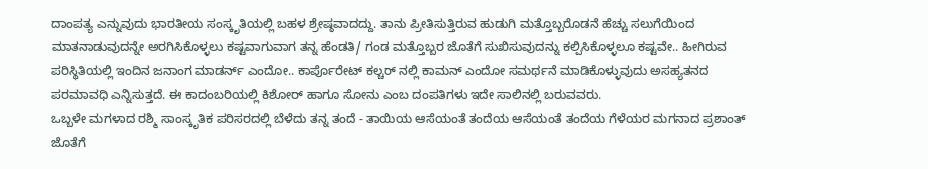ದಾಂಪತ್ಯ ಎನ್ನುವುದು ಭಾರತೀಯ ಸಂಸ್ಕೃತಿಯಲ್ಲಿ ಬಹಳ ಶ್ರೇಷ್ಠವಾದದ್ದು. ತಾನು ಪ್ರೀತಿಸುತ್ತಿರುವ ಹುಡುಗಿ ಮತ್ತೊಬ್ಬರೊಡನೆ ಹೆಚ್ಚು ಸಲುಗೆಯಿಂದ ಮಾತನಾಡುವುದನ್ನೇ ಅರಗಿಸಿಕೊಳ್ಳಲು ಕಷ್ಟವಾಗುವಾಗ ತನ್ನ ಹೆಂಡತಿ/ ಗಂಡ ಮತ್ತೊಬ್ಬರ ಜೊತೆಗೆ ಸುಖಿಸುವುದನ್ನು ಕಲ್ಪಿಸಿಕೊಳ್ಳಲೂ ಕಷ್ಟವೇ.. ಹೀಗಿರುವ ಪರಿಸ್ಥಿತಿಯಲ್ಲಿ ಇಂದಿನ ಜನಾಂಗ ಮಾಡರ್ನ್ ಎಂದೋ.. ಕಾರ್ಪೊರೇಟ್ ಕಲ್ಚರ್ ನಲ್ಲಿ ಕಾಮನ್ ಎಂದೋ ಸಮರ್ಥನೆ ಮಾಡಿಕೊಳ್ಳುವುದು ಅಸಹ್ಯತನದ ಪರಮಾವಧಿ ಎನ್ನಿಸುತ್ತದೆ. ಈ ಕಾದಂಬರಿಯಲ್ಲಿ ಕಿಶೋರ್ ಹಾಗೂ ಸೋನು ಎಂಬ ದಂಪತಿಗಳು ಇದೇ ಸಾಲಿನಲ್ಲಿ ಬರುವವರು.
ಒಬ್ಬಳೇ ಮಗಳಾದ ರಶ್ಮಿ ಸಾಂಸ್ಕೃತಿಕ ಪರಿಸರದಲ್ಲಿ ಬೆಳೆದು ತನ್ನ ತಂದೆ - ತಾಯಿಯ ಆಸೆಯಂತೆ ತಂದೆಯ ಆಸೆಯಂತೆ ತಂದೆಯ ಗೆಳೆಯರ ಮಗನಾದ ಪ್ರಶಾಂತ್ ಜೊತೆಗೆ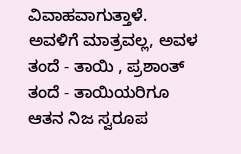ವಿವಾಹವಾಗುತ್ತಾಳೆ. ಅವಳಿಗೆ ಮಾತ್ರವಲ್ಲ, ಅವಳ ತಂದೆ - ತಾಯಿ , ಪ್ರಶಾಂತ್ ತಂದೆ - ತಾಯಿಯರಿಗೂ ಆತನ ನಿಜ ಸ್ವರೂಪ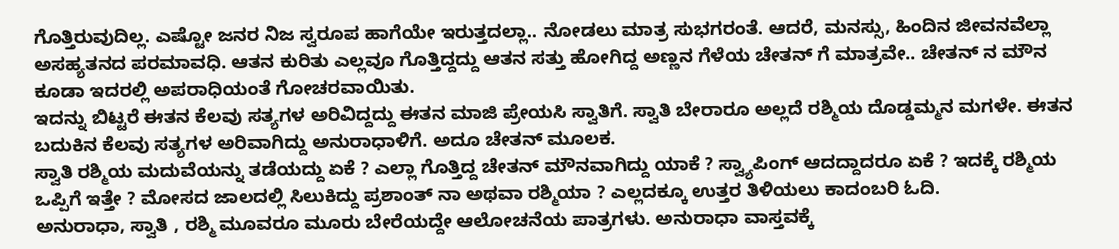ಗೊತ್ತಿರುವುದಿಲ್ಲ. ಎಷ್ಟೋ ಜನರ ನಿಜ ಸ್ವರೂಪ ಹಾಗೆಯೇ ಇರುತ್ತದಲ್ಲಾ.. ನೋಡಲು ಮಾತ್ರ ಸುಭಗರಂತೆ. ಆದರೆ, ಮನಸ್ಸು, ಹಿಂದಿನ ಜೀವನವೆಲ್ಲಾ ಅಸಹ್ಯತನದ ಪರಮಾವಧಿ. ಆತನ ಕುರಿತು ಎಲ್ಲವೂ ಗೊತ್ತಿದ್ದದ್ದು ಆತನ ಸತ್ತು ಹೋಗಿದ್ದ ಅಣ್ಣನ ಗೆಳೆಯ ಚೇತನ್ ಗೆ ಮಾತ್ರವೇ.. ಚೇತನ್ ನ ಮೌನ ಕೂಡಾ ಇದರಲ್ಲಿ ಅಪರಾಧಿಯಂತೆ ಗೋಚರವಾಯಿತು.
ಇದನ್ನು ಬಿಟ್ಟರೆ ಈತನ ಕೆಲವು ಸತ್ಯಗಳ ಅರಿವಿದ್ದದ್ದು ಈತನ ಮಾಜಿ ಪ್ರೇಯಸಿ ಸ್ವಾತಿಗೆ. ಸ್ವಾತಿ ಬೇರಾರೂ ಅಲ್ಲದೆ ರಶ್ಮಿಯ ದೊಡ್ಡಮ್ಮನ ಮಗಳೇ. ಈತನ ಬದುಕಿನ ಕೆಲವು ಸತ್ಯಗಳ ಅರಿವಾಗಿದ್ದು ಅನುರಾಧಾಳಿಗೆ. ಅದೂ ಚೇತನ್ ಮೂಲಕ.
ಸ್ವಾತಿ ರಶ್ಮಿಯ ಮದುವೆಯನ್ನು ತಡೆಯದ್ದು ಏಕೆ ? ಎಲ್ಲಾ ಗೊತ್ತಿದ್ದ ಚೇತನ್ ಮೌನವಾಗಿದ್ದು ಯಾಕೆ ? ಸ್ವ್ಯಾಪಿಂಗ್ ಆದದ್ದಾದರೂ ಏಕೆ ? ಇದಕ್ಕೆ ರಶ್ಮಿಯ ಒಪ್ಪಿಗೆ ಇತ್ತೇ ? ಮೋಸದ ಜಾಲದಲ್ಲಿ ಸಿಲುಕಿದ್ದು ಪ್ರಶಾಂತ್ ನಾ ಅಥವಾ ರಶ್ಮಿಯಾ ? ಎಲ್ಲದಕ್ಕೂ ಉತ್ತರ ತಿಳಿಯಲು ಕಾದಂಬರಿ ಓದಿ.
ಅನುರಾಧಾ, ಸ್ವಾತಿ , ರಶ್ಮಿ ಮೂವರೂ ಮೂರು ಬೇರೆಯದ್ದೇ ಆಲೋಚನೆಯ ಪಾತ್ರಗಳು. ಅನುರಾಧಾ ವಾಸ್ತವಕ್ಕೆ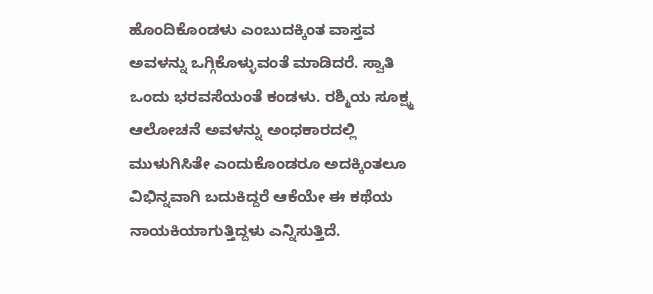ಹೊಂದಿಕೊಂಡಳು ಎಂಬುದಕ್ಕಿಂತ ವಾಸ್ತವ ಅವಳನ್ನು ಒಗ್ಗಿಕೊಳ್ಳುವಂತೆ ಮಾಡಿದರೆ. ಸ್ವಾತಿ ಒಂದು ಭರವಸೆಯಂತೆ ಕಂಡಳು. ರಶ್ಮಿಯ ಸೂಕ್ಷ್ಮ ಆಲೋಚನೆ ಅವಳನ್ನು ಅಂಧಕಾರದಲ್ಲಿ ಮುಳುಗಿಸಿತೇ ಎಂದುಕೊಂಡರೂ ಅದಕ್ಕಿಂತಲೂ ವಿಭಿನ್ನವಾಗಿ ಬದುಕಿದ್ದರೆ ಆಕೆಯೇ ಈ ಕಥೆಯ ನಾಯಕಿಯಾಗುತ್ತಿದ್ದಳು ಎನ್ನಿಸುತ್ತಿದೆ.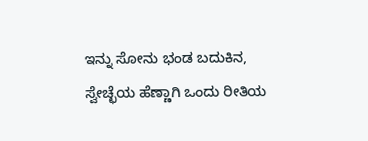ಇನ್ನು ಸೋನು ಭಂಡ ಬದುಕಿನ, ಸ್ವೇಚ್ಛೆಯ ಹೆಣ್ಣಾಗಿ ಒಂದು ರೀತಿಯ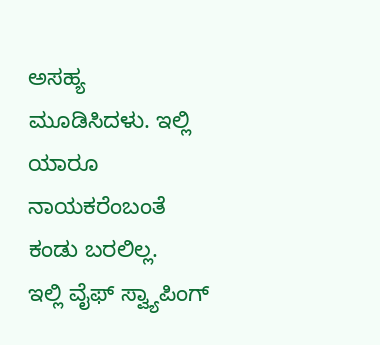ಅಸಹ್ಯ ಮೂಡಿಸಿದಳು. ಇಲ್ಲಿ ಯಾರೂ ನಾಯಕರೆಂಬಂತೆ ಕಂಡು ಬರಲಿಲ್ಲ.
ಇಲ್ಲಿ ವೈಫ್ ಸ್ವ್ಯಾಪಿಂಗ್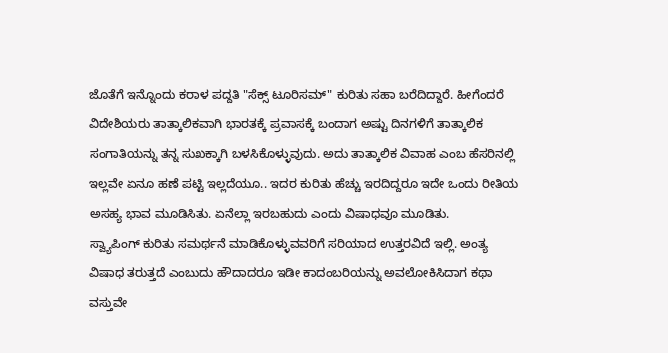ಜೊತೆಗೆ ಇನ್ನೊಂದು ಕರಾಳ ಪದ್ದತಿ "ಸೆಕ್ಸ್ ಟೂರಿಸಮ್" ಕುರಿತು ಸಹಾ ಬರೆದಿದ್ದಾರೆ. ಹೀಗೆಂದರೆ ವಿದೇಶಿಯರು ತಾತ್ಕಾಲಿಕವಾಗಿ ಭಾರತಕ್ಕೆ ಪ್ರವಾಸಕ್ಕೆ ಬಂದಾಗ ಅಷ್ಟು ದಿನಗಳಿಗೆ ತಾತ್ಕಾಲಿಕ ಸಂಗಾತಿಯನ್ನು ತನ್ನ ಸುಖಕ್ಕಾಗಿ ಬಳಸಿಕೊಳ್ಳುವುದು. ಅದು ತಾತ್ಕಾಲಿಕ ವಿವಾಹ ಎಂಬ ಹೆಸರಿನಲ್ಲಿ ಇಲ್ಲವೇ ಏನೂ ಹಣೆ ಪಟ್ಟಿ ಇಲ್ಲದೆಯೂ.. ಇದರ ಕುರಿತು ಹೆಚ್ಚು ಇರದಿದ್ದರೂ ಇದೇ ಒಂದು ರೀತಿಯ ಅಸಹ್ಯ ಭಾವ ಮೂಡಿಸಿತು. ಏನೆಲ್ಲಾ ಇರಬಹುದು ಎಂದು ವಿಷಾಧವೂ ಮೂಡಿತು.
ಸ್ವ್ಯಾಪಿಂಗ್ ಕುರಿತು ಸಮರ್ಥನೆ ಮಾಡಿಕೊಳ್ಳುವವರಿಗೆ ಸರಿಯಾದ ಉತ್ತರವಿದೆ ಇಲ್ಲಿ. ಅಂತ್ಯ ವಿಷಾಧ ತರುತ್ತದೆ ಎಂಬುದು ಹೌದಾದರೂ ಇಡೀ ಕಾದಂಬರಿಯನ್ನು ಅವಲೋಕಿಸಿದಾಗ ಕಥಾ ವಸ್ತುವೇ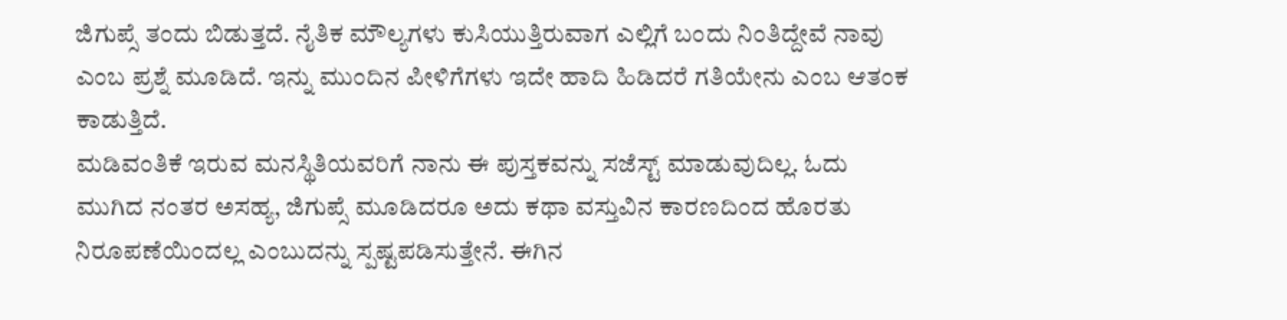ಜಿಗುಪ್ಸೆ ತಂದು ಬಿಡುತ್ತದೆ. ನೈತಿಕ ಮೌಲ್ಯಗಳು ಕುಸಿಯುತ್ತಿರುವಾಗ ಎಲ್ಲಿಗೆ ಬಂದು ನಿಂತಿದ್ದೇವೆ ನಾವು ಎಂಬ ಪ್ರಶ್ನೆ ಮೂಡಿದೆ. ಇನ್ನು ಮುಂದಿನ ಪೀಳಿಗೆಗಳು ಇದೇ ಹಾದಿ ಹಿಡಿದರೆ ಗತಿಯೇನು ಎಂಬ ಆತಂಕ ಕಾಡುತ್ತಿದೆ.
ಮಡಿವಂತಿಕೆ ಇರುವ ಮನಸ್ಥಿತಿಯವರಿಗೆ ನಾನು ಈ ಪುಸ್ತಕವನ್ನು ಸಜೆಸ್ಟ್ ಮಾಡುವುದಿಲ್ಲ. ಓದು ಮುಗಿದ ನಂತರ ಅಸಹ್ಯ, ಜಿಗುಪ್ಸೆ ಮೂಡಿದರೂ ಅದು ಕಥಾ ವಸ್ತುವಿನ ಕಾರಣದಿಂದ ಹೊರತು ನಿರೂಪಣೆಯಿಂದಲ್ಲ ಎಂಬುದನ್ನು ಸ್ಪಷ್ಟಪಡಿಸುತ್ತೇನೆ. ಈಗಿನ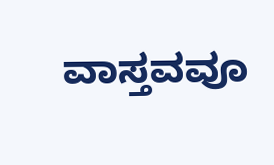ವಾಸ್ತವವೂ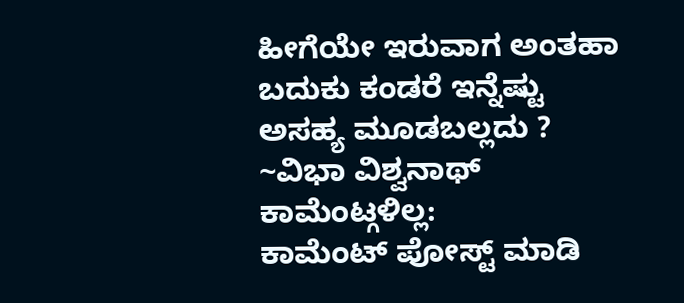ಹೀಗೆಯೇ ಇರುವಾಗ ಅಂತಹಾ ಬದುಕು ಕಂಡರೆ ಇನ್ನೆಷ್ಟು ಅಸಹ್ಯ ಮೂಡಬಲ್ಲದು ?
~ವಿಭಾ ವಿಶ್ವನಾಥ್
ಕಾಮೆಂಟ್ಗಳಿಲ್ಲ:
ಕಾಮೆಂಟ್ ಪೋಸ್ಟ್ ಮಾಡಿ